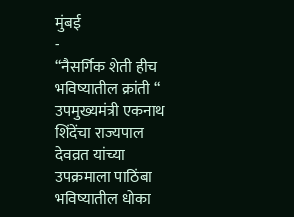मुंबई
-
“नैसर्गिक शेती हीच भविष्यातील क्रांती “ उपमुख्यमंत्री एकनाथ शिंदेंचा राज्यपाल देवव्रत यांच्या उपक्रमाला पाठिंबा भविष्यातील धोका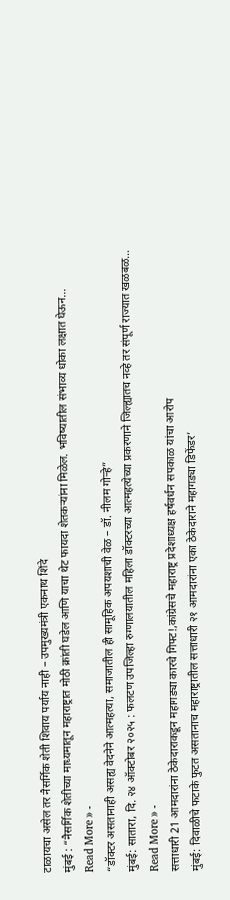टाळायचा असेल तर नैसर्गिक शेती शिवाय पर्याय नाही – उपमुख्यमंत्री एकनाथ शिंदे
मुंबई : “नैसर्गिक शेतीच्या माध्यमातून महाराष्ट्रात मोठी क्रांती घडेल आणि याचा थेट फायदा शेतकऱ्यांना मिळेल. भविष्यातील संभाव्य धोका लक्षात घेऊन…
Read More » -
“डॉक्टर असतानाही असह्य वेदनेने आत्महत्या, समाजातील ही सामूहिक अपयशाची वेळ – डॉ. नीलम गोऱ्हे”
मुंबई: सातारा, दि. २४ ऑक्टोबर २०२५ : फलटण उपजिल्हा रुग्णालयातील महिला डॉक्टरच्या आत्महत्येच्या प्रकरणाने जिल्ह्यातच नव्हे तर संपूर्ण राज्यात खळबळ…
Read More » -
सत्ताधारी 21 आमदारांना ठेकेदाराकडून महागड्या कारचे गिफ्ट!,कांग्रेसचे महाराष्ट्र प्रदेशाध्यक्ष हर्षवर्धन सपकाळ यांचा आरोप
मुंबई: दिवाळीचे फटाके फुटत असतानाच महाराष्ट्रातील सत्ताधारी २१ आमदारांना एका ठेकेदाराने महागड्या डिफेंडर’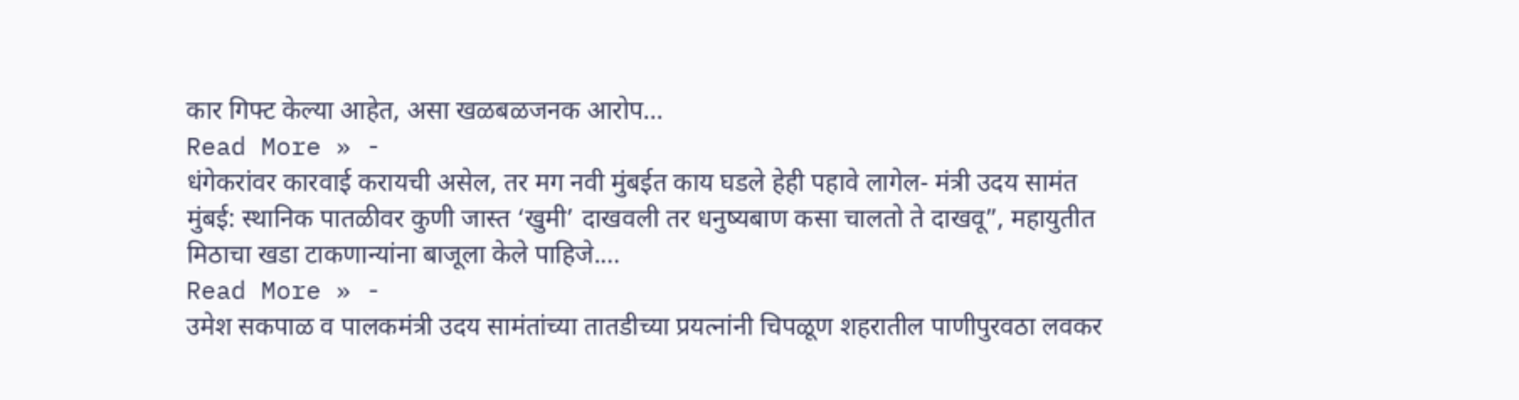कार गिफ्ट केल्या आहेत, असा खळबळजनक आरोप…
Read More » -
धंगेकरांवर कारवाई करायची असेल, तर मग नवी मुंबईत काय घडले हेही पहावे लागेल- मंत्री उदय सामंत
मुंबई: स्थानिक पातळीवर कुणी जास्त ‘खुमी’ दाखवली तर धनुष्यबाण कसा चालतो ते दाखवू”, महायुतीत मिठाचा खडा टाकणान्यांना बाजूला केले पाहिजे.…
Read More » -
उमेश सकपाळ व पालकमंत्री उदय सामंतांच्या तातडीच्या प्रयत्नांनी चिपळूण शहरातील पाणीपुरवठा लवकर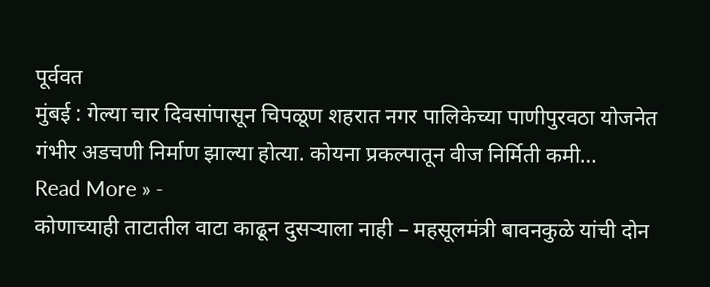पूर्ववत
मुंबई : गेल्या चार दिवसांपासून चिपळूण शहरात नगर पालिकेच्या पाणीपुरवठा योजनेत गंभीर अडचणी निर्माण झाल्या होत्या. कोयना प्रकल्पातून वीज निर्मिती कमी…
Read More » -
कोणाच्याही ताटातील वाटा काढून दुसऱ्याला नाही – महसूलमंत्री बावनकुळे यांची दोन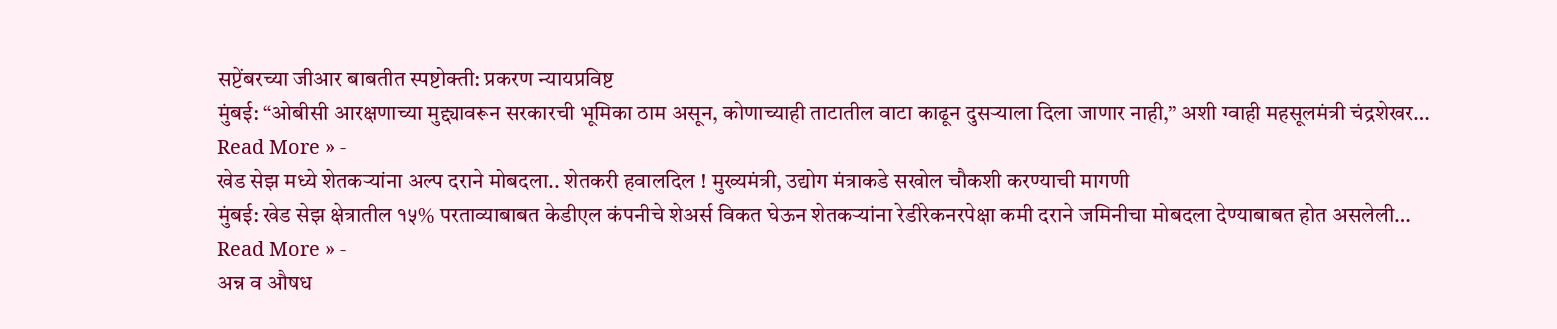सप्टेंबरच्या जीआर बाबतीत स्पष्टोक्ती: प्रकरण न्यायप्रविष्ट
मुंबई: “ओबीसी आरक्षणाच्या मुद्द्यावरून सरकारची भूमिका ठाम असून, कोणाच्याही ताटातील वाटा काढून दुसऱ्याला दिला जाणार नाही,” अशी ग्वाही महसूलमंत्री चंद्रशेखर…
Read More » -
खेड सेझ मध्ये शेतकऱ्यांना अल्प दराने मोबदला.. शेतकरी हवालदिल ! मुख्यमंत्री, उद्योग मंत्राकडे सखोल चौकशी करण्याची मागणी
मुंबई: खेड सेझ क्षेत्रातील १५% परताव्याबाबत केडीएल कंपनीचे शेअर्स विकत घेऊन शेतकऱ्यांना रेडीरेकनरपेक्षा कमी दराने जमिनीचा मोबदला देण्याबाबत होत असलेली…
Read More » -
अन्न व औषध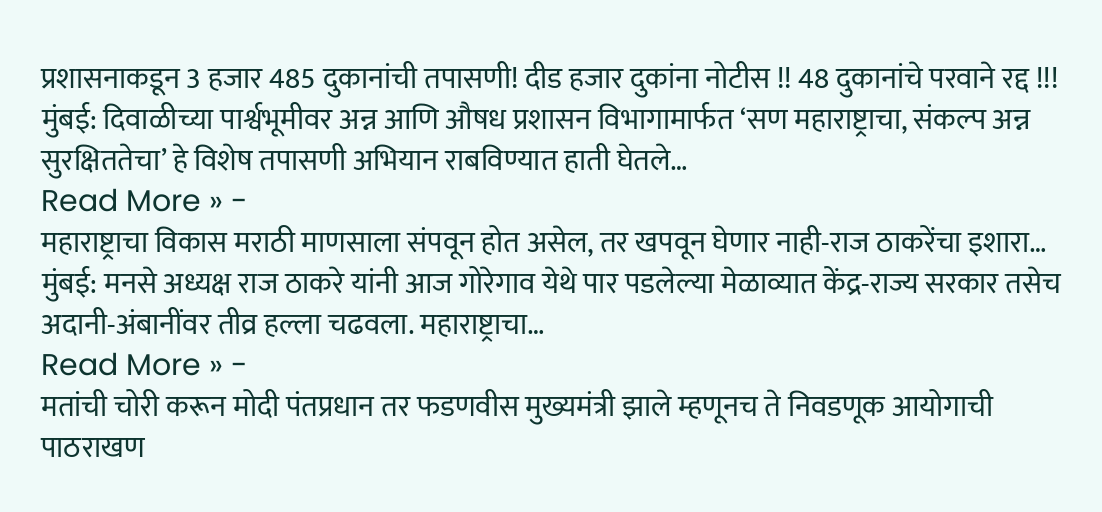प्रशासनाकडून 3 हजार 485 दुकानांची तपासणी! दीड हजार दुकांना नोटीस !! 48 दुकानांचे परवाने रद्द !!!
मुंबई: दिवाळीच्या पार्श्वभूमीवर अन्न आणि औषध प्रशासन विभागामार्फत ‘सण महाराष्ट्राचा, संकल्प अन्न सुरक्षिततेचा’ हे विशेष तपासणी अभियान राबविण्यात हाती घेतले…
Read More » -
महाराष्ट्राचा विकास मराठी माणसाला संपवून होत असेल, तर खपवून घेणार नाही-राज ठाकरेंचा इशारा…
मुंबई: मनसे अध्यक्ष राज ठाकरे यांनी आज गोरेगाव येथे पार पडलेल्या मेळाव्यात केंद्र-राज्य सरकार तसेच अदानी-अंबानींवर तीव्र हल्ला चढवला. महाराष्ट्राचा…
Read More » -
मतांची चोरी करून मोदी पंतप्रधान तर फडणवीस मुख्यमंत्री झाले म्हणूनच ते निवडणूक आयोगाची पाठराखण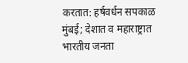करतात: हर्षवर्धन सपकाळ
मुंबई; देशात व महाराष्ट्रात भारतीय जनता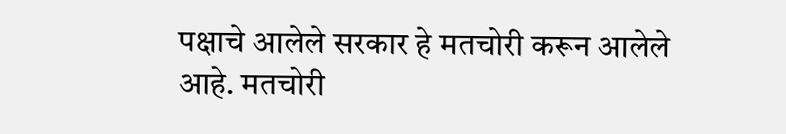पक्षाचे आलेले सरकार हे मतचोरी करून आलेले आहे. मतचोरी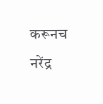करूनच नरेंद्र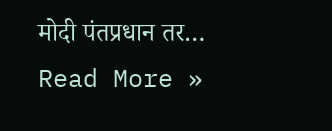मोदी पंतप्रधान तर…
Read More »